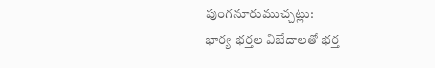పుంగనూరుముచ్చట్లు:
భార్య భర్తల విబేదాలతో భర్త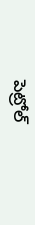పెట్రోల్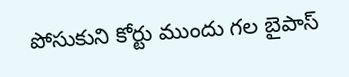పోసుకుని కోర్టు ముందు గల బైపాస్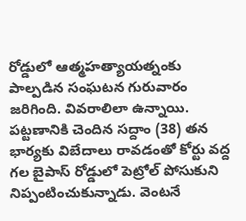రోడ్డులో ఆత్మహత్యాయత్నంకు పాల్పడిన సంఘటన గురువారం జరిగింది. వివరాలిలా ఉన్నాయి. పట్టణానికి చెందిన సద్దాం (38) తన భార్యకు విబేదాలు రావడంతో కోర్టు వద్ద గల బైపాస్ రోడ్డులో పెట్రోల్ పోసుకుని నిప్పంటించుకున్నాడు. వెంటనే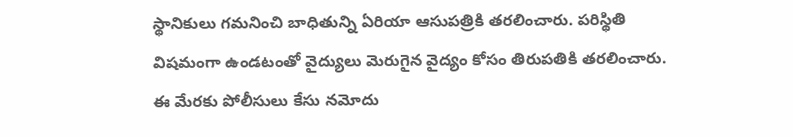స్థానికులు గమనించి బాధితున్ని ఏరియా ఆసుపత్రికి తరలించారు. పరిస్థితి విషమంగా ఉండటంతో వైద్యులు మెరుగైన వైద్యం కోసం తిరుపతికి తరలించారు. ఈ మేరకు పోలీసులు కేసు నమోదు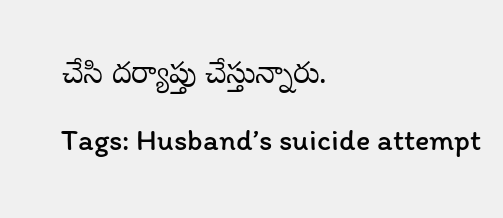చేసి దర్యాప్తు చేస్తున్నారు.
Tags: Husband’s suicide attempt